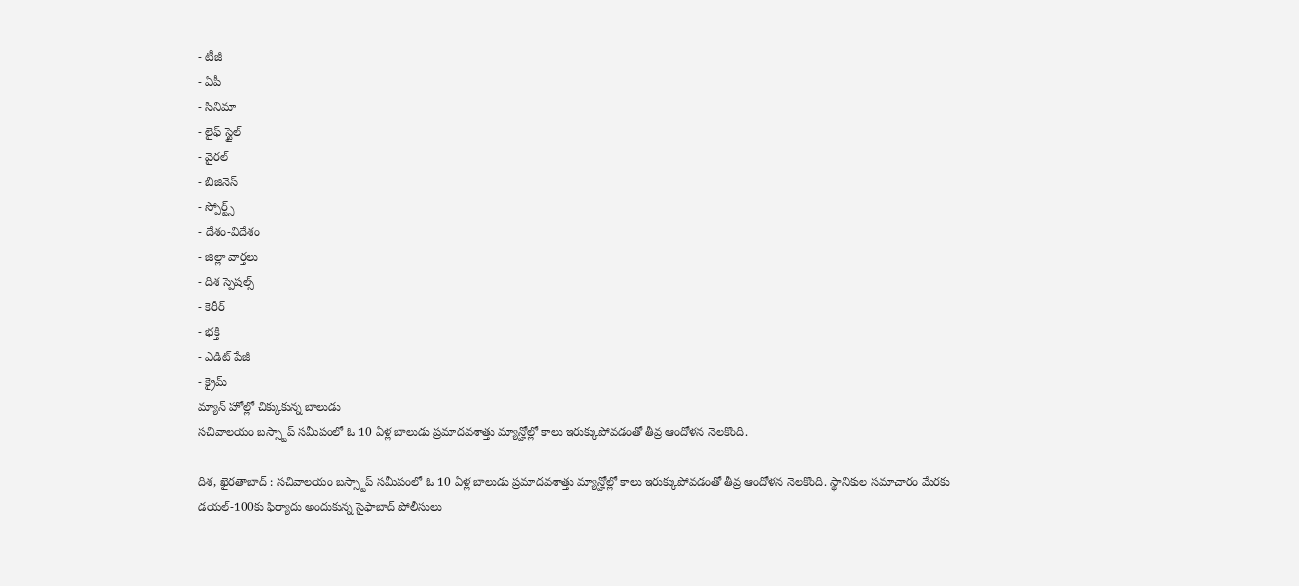- టీజీ
- ఏపీ
- సినిమా
- లైఫ్ స్టైల్
- వైరల్
- బిజినెస్
- స్పోర్ట్స్
- దేశం-విదేశం
- జిల్లా వార్తలు
- దిశ స్పెషల్స్
- కెరీర్
- భక్తి
- ఎడిట్ పేజీ
- క్రైమ్
మ్యాన్ హోల్లో చిక్కుకున్న బాలుడు
సచివాలయం బస్స్టాప్ సమీపంలో ఓ 10 ఏళ్ల బాలుడు ప్రమాదవశాత్తు మ్యాన్హోల్లో కాలు ఇరుక్కుపోవడంతో తీవ్ర ఆందోళన నెలకొంది.

దిశ, ఖైరతాబాద్ : సచివాలయం బస్స్టాప్ సమీపంలో ఓ 10 ఏళ్ల బాలుడు ప్రమాదవశాత్తు మ్యాన్హోల్లో కాలు ఇరుక్కుపోవడంతో తీవ్ర ఆందోళన నెలకొంది. స్థానికుల సమాచారం మేరకు డయల్-100కు ఫిర్యాదు అందుకున్న సైఫాబాద్ పోలీసులు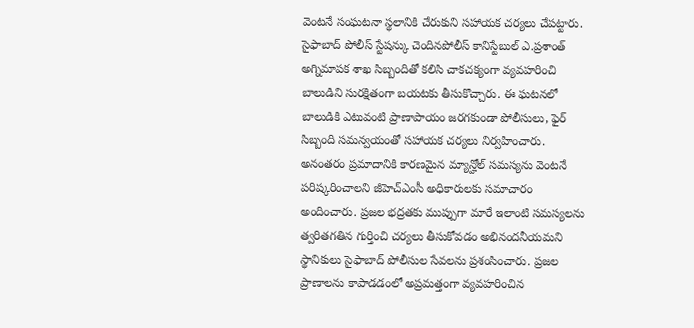వెంటనే సంఘటనా స్థలానికి చేరుకుని సహాయక చర్యలు చేపట్టారు. సైఫాబాద్ పోలీస్ స్టేషన్కు చెందినపోలీస్ కానిస్టేబుల్ ఎ.ప్రశాంత్ అగ్నిమాపక శాఖ సిబ్బందితో కలిసి చాకచక్యంగా వ్యవహరించి బాలుడిని సురక్షితంగా బయటకు తీసుకొచ్చారు. ఈ ఘటనలో బాలుడికి ఎటువంటి ప్రాణాపాయం జరగకుండా పోలీసులు, ఫైర్ సిబ్బంది సమన్వయంతో సహాయక చర్యలు నిర్వహించారు. అనంతరం ప్రమాదానికి కారణమైన మ్యాన్హోల్ సమస్యను వెంటనే పరిష్కరించాలని జీహెచ్ఎంసీ అధికారులకు సమాచారం అందించారు. ప్రజల భద్రతకు ముప్పుగా మారే ఇలాంటి సమస్యలను త్వరితగతిన గుర్తించి చర్యలు తీసుకోవడం అభినందనీయమని స్థానికులు సైఫాబాద్ పోలీసుల సేవలను ప్రశంసించారు. ప్రజల ప్రాణాలను కాపాడడంలో అప్రమత్తంగా వ్యవహరించిన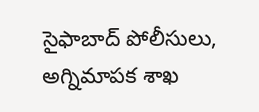సైఫాబాద్ పోలీసులు, అగ్నిమాపక శాఖ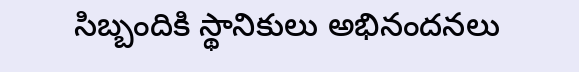సిబ్బందికి స్థానికులు అభినందనలు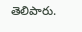తెలిపారు.